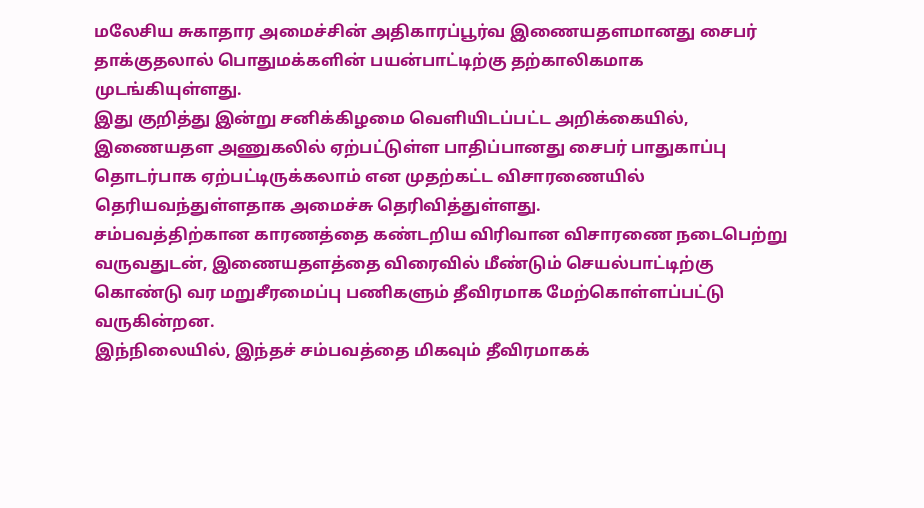மலேசிய சுகாதார அமைச்சின் அதிகாரப்பூர்வ இணையதளமானது சைபர் தாக்குதலால் பொதுமக்களின் பயன்பாட்டிற்கு தற்காலிகமாக முடங்கியுள்ளது.
இது குறித்து இன்று சனிக்கிழமை வெளியிடப்பட்ட அறிக்கையில், இணையதள அணுகலில் ஏற்பட்டுள்ள பாதிப்பானது சைபர் பாதுகாப்பு தொடர்பாக ஏற்பட்டிருக்கலாம் என முதற்கட்ட விசாரணையில் தெரியவந்துள்ளதாக அமைச்சு தெரிவித்துள்ளது.
சம்பவத்திற்கான காரணத்தை கண்டறிய விரிவான விசாரணை நடைபெற்று வருவதுடன், இணையதளத்தை விரைவில் மீண்டும் செயல்பாட்டிற்கு கொண்டு வர மறுசீரமைப்பு பணிகளும் தீவிரமாக மேற்கொள்ளப்பட்டு வருகின்றன.
இந்நிலையில், இந்தச் சம்பவத்தை மிகவும் தீவிரமாகக்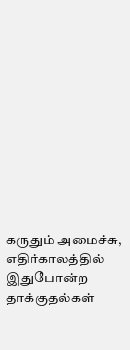கருதும் அமைச்சு, எதிர்காலத்தில் இதுபோன்ற தாக்குதல்கள்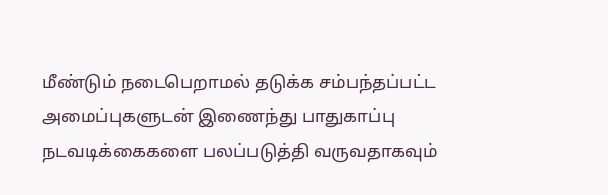மீண்டும் நடைபெறாமல் தடுக்க சம்பந்தப்பட்ட அமைப்புகளுடன் இணைந்து பாதுகாப்பு நடவடிக்கைகளை பலப்படுத்தி வருவதாகவும்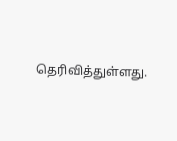தெரிவித்துள்ளது.